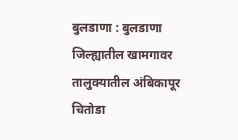बुलडाणा : बुलडाणा जिल्ह्यातील खामगावर तालुक्यातील अंबिकापूर चितोडा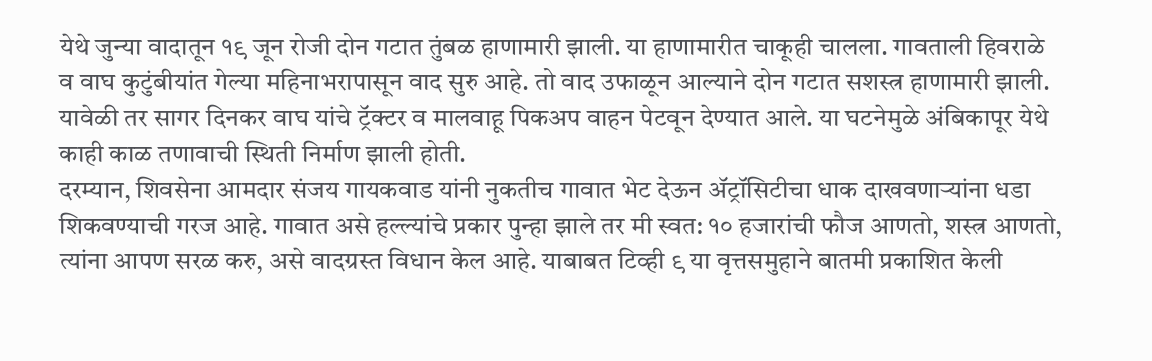येथे जुन्या वादातून १९ जून रोजी दोन गटात तुंबळ हाणामारी झाली. या हाणामारीत चाकूही चालला. गावताली हिवराळे व वाघ कुटुंबीयांत गेल्या महिनाभरापासून वाद सुरु आहे. तो वाद उफाळून आल्याने दोन गटात सशस्त्र हाणामारी झाली. यावेळी तर सागर दिनकर वाघ यांचे ट्रॅक्टर व मालवाहू पिकअप वाहन पेटवून देण्यात आले. या घटनेमुळे अंबिकापूर येथे काही काळ तणावाची स्थिती निर्माण झाली होती.
दरम्यान, शिवसेना आमदार संजय गायकवाड यांनी नुकतीच गावात भेट देऊन ॲट्रॉसिटीचा धाक दाखवणाऱ्यांना धडा शिकवण्याची गरज आहे. गावात असे हल्ल्यांचे प्रकार पुन्हा झाले तर मी स्वत: १० हजारांची फौज आणतो, शस्त्र आणतो, त्यांना आपण सरळ करु, असे वादग्रस्त विधान केल आहे. याबाबत टिव्ही ९ या वृत्तसमुहाने बातमी प्रकाशित केली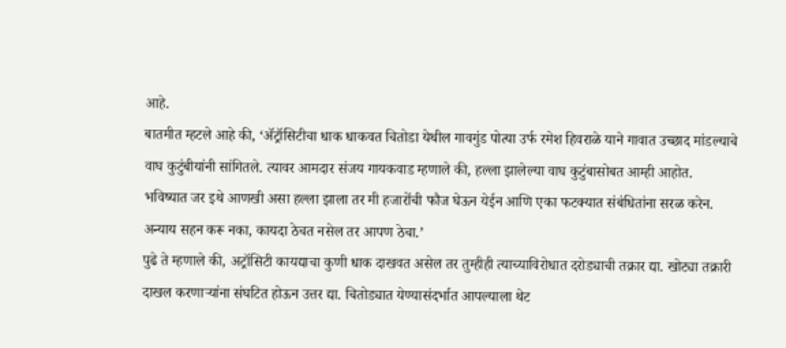आहे.
बातमीत म्हटले आहे की, ‘ॲट्रॉसिटीचा धाक धाकवत चितोडा येथील गावगुंड पोत्या उर्फ रमेश हिवराळे याने गावात उच्छाद मांडल्याचे वाघ कुटुंबीयांनी सांगितले. त्यावर आमदार संजय गायकवाड म्हणाले की, हल्ला झालेल्या वाघ कुटुंबासोबत आम्ही आहोत. भविष्यात जर इथे आणखी असा हल्ला झाला तर मी हजारोंची फौज घेऊन येईन आणि एका फटक्यात संबंधितांना सरळ करेन. अन्याय सहन करू नका, कायदा ठेचत नसेल तर आपण ठेचा.’
पुढे ते म्हणाले की, अट्रॉसिटी कायद्याचा कुणी धाक दाखवत असेल तर तुम्हीही त्याच्याविरोधात दरोड्याची तक्रार द्या. खोट्या तक्रारी दाखल करणाऱ्यांना संघटित होऊन उत्तर द्या. चितोड्यात येण्यासंदर्भात आपल्याला थेट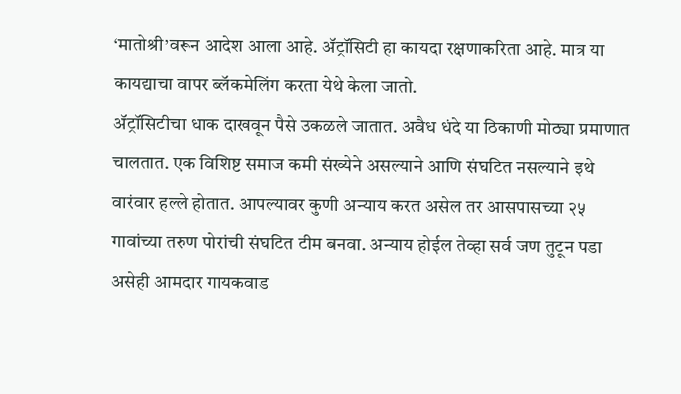‘मातोश्री’वरून आदेश आला आहे. ॲट्रॉसिटी हा कायदा रक्षणाकरिता आहे. मात्र या कायद्याचा वापर ब्लॅकमेलिंग करता येथे केला जातो.
ॲट्रॉसिटीचा धाक दाखवून पैसे उकळले जातात. अवैध धंदे या ठिकाणी मोठ्या प्रमाणात चालतात. एक विशिष्ट समाज कमी संख्येने असल्याने आणि संघटित नसल्याने इथे वारंवार हल्ले होतात. आपल्यावर कुणी अन्याय करत असेल तर आसपासच्या २५ गावांच्या तरुण पोरांची संघटित टीम बनवा. अन्याय होईल तेव्हा सर्व जण तुटून पडा असेही आमदार गायकवाड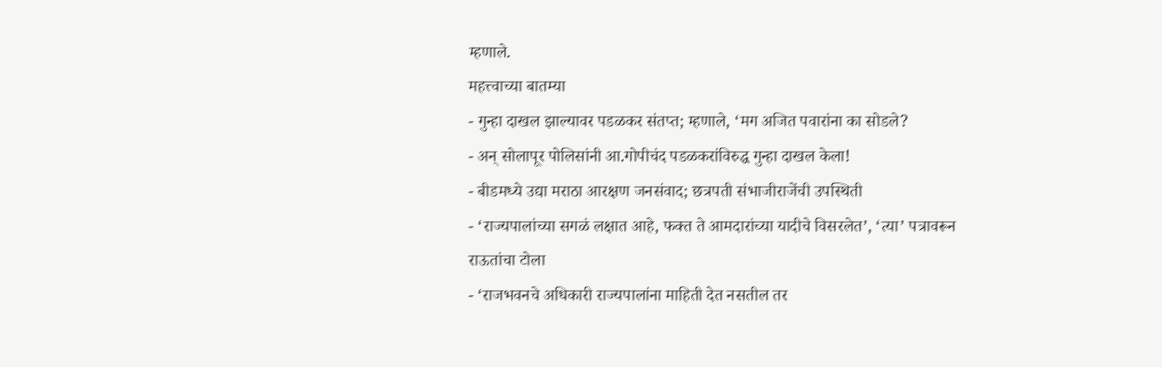म्हणाले.
महत्त्वाच्या बातम्या
- गुन्हा दाखल झाल्यावर पडळकर संतप्त; म्हणाले, ‘मग अजित पवारांना का सोडले?
- अन् सोलापूर पोलिसांनी आ.गोपीचंद पडळकरांविरुद्ध गुन्हा दाखल केला!
- बीडमध्ये उद्या मराठा आरक्षण जनसंवाद; छत्रपती संभाजीराजेंची उपस्थिती
- ‘राज्यपालांच्या सगळं लक्षात आहे, फक्त ते आमदारांच्या यादीचे विसरलेत’, ‘त्या’ पत्रावरून राऊतांचा टोला
- ‘राजभवनचे अधिकारी राज्यपालांना माहिती देत नसतील तर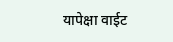यापेक्षा वाईट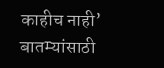काहीच नाही’
बातम्यांसाठी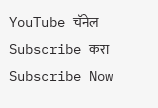YouTube चॅनेल Subscribe करा
Subscribe Now